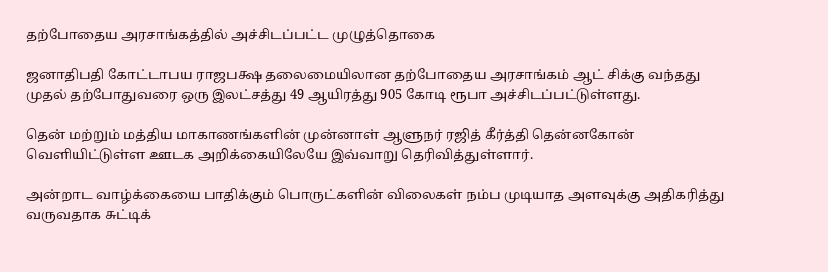தற்போதைய அரசாங்கத்தில் அச்சிடப்பட்ட முழுத்தொகை

ஜனாதிபதி கோட்டாபய ராஜபக்ஷ தலைமையிலான தற்போதைய அரசாங்கம் ஆட் சிக்கு வந்தது முதல் தற்போதுவரை ஒரு இலட்சத்து 49 ஆயிரத்து 905 கோடி ரூபா அச்சிடப்பட்டுள்ளது.

தென் மற்றும் மத்திய மாகாணங்களின் முன்னாள் ஆளுநர் ரஜித் கீர்த்தி தென்னகோன் வெளியிட்டுள்ள ஊடக அறிக்கையிலேயே இவ்வாறு தெரிவித்துள்ளார்.

அன்றாட வாழ்க்கையை பாதிக்கும் பொருட்களின் விலைகள் நம்ப முடியாத அளவுக்கு அதிகரித்து வருவதாக சுட்டிக்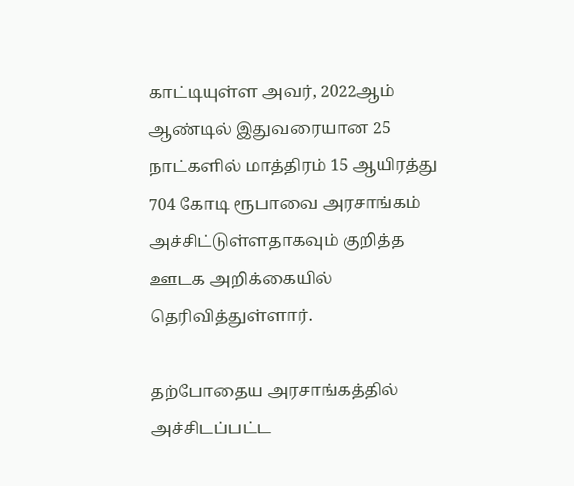காட்டியுள்ள அவர், 2022ஆம் ஆண்டில் இதுவரையான 25 நாட்களில் மாத்திரம் 15 ஆயிரத்து 704 கோடி ரூபாவை அரசாங்கம் அச்சிட்டுள்ளதாகவும் குறித்த ஊடக அறிக்கையில் தெரிவித்துள்ளார்.

தற்போதைய அரசாங்கத்தில் அச்சிடப்பட்ட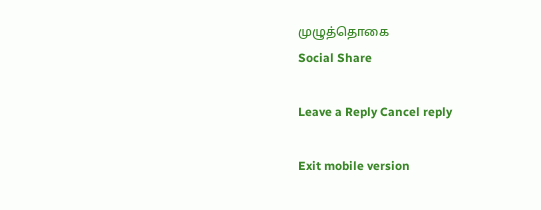முழுத்தொகை
Social Share

Leave a Reply Cancel reply

Exit mobile version